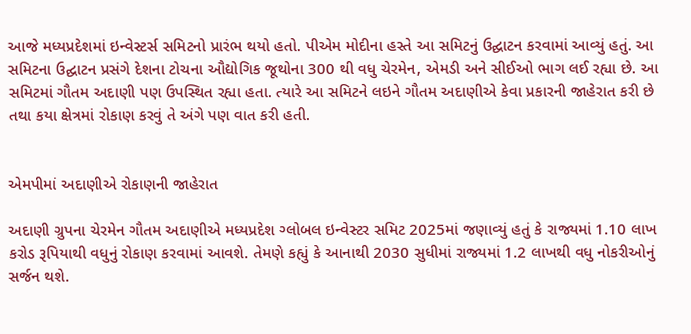આજે મધ્યપ્રદેશમાં ઇન્વેસ્ટર્સ સમિટનો પ્રારંભ થયો હતો. પીએમ મોદીના હસ્તે આ સમિટનું ઉદ્ઘાટન કરવામાં આવ્યું હતું. આ સમિટના ઉદ્ઘાટન પ્રસંગે દેશના ટોચના ઔદ્યોગિક જૂથોના 300 થી વધુ ચેરમેન, એમડી અને સીઈઓ ભાગ લઈ રહ્યા છે. આ સમિટમાં ગૌતમ અદાણી પણ ઉપસ્થિત રહ્યા હતા. ત્યારે આ સમિટને લઇને ગૌતમ અદાણીએ કેવા પ્રકારની જાહેરાત કરી છે તથા કયા ક્ષેત્રમાં રોકાણ કરવું તે અંગે પણ વાત કરી હતી.


એમપીમાં અદાણીએ રોકાણની જાહેરાત

અદાણી ગ્રુપના ચેરમેન ગૌતમ અદાણીએ મધ્યપ્રદેશ ગ્લોબલ ઇન્વેસ્ટર સમિટ 2025માં જણાવ્યું હતું કે રાજ્યમાં 1.10 લાખ કરોડ રૂપિયાથી વધુનું રોકાણ કરવામાં આવશે. તેમણે કહ્યું કે આનાથી 2030 સુધીમાં રાજ્યમાં 1.2 લાખથી વધુ નોકરીઓનું સર્જન થશે.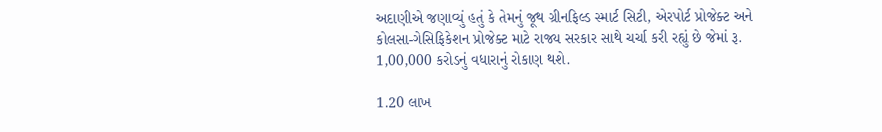અદાણીએ જણાવ્યું હતું કે તેમનું જૂથ ગ્રીનફિલ્ડ સ્માર્ટ સિટી, એરપોર્ટ પ્રોજેક્ટ અને કોલસા-ગેસિફિકેશન પ્રોજેક્ટ માટે રાજ્ય સરકાર સાથે ચર્ચા કરી રહ્યું છે જેમાં રૂ. 1,00,000 કરોડનું વધારાનું રોકાણ થશે.

1.20 લાખ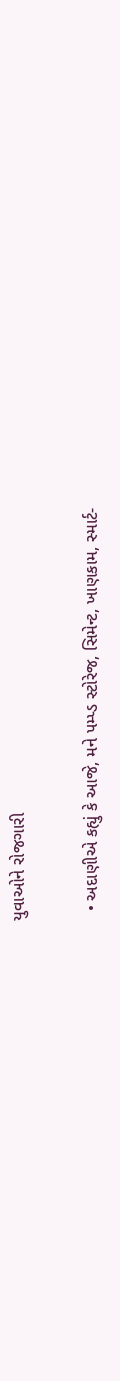યુવાઓને રોજગારી

  • અદાણીએ કહ્યું કે આજે, મને પમ્પ્ડ સ્ટોરેજ, સિમેન્ટ, ખાણકામ, સ્માર્ટ-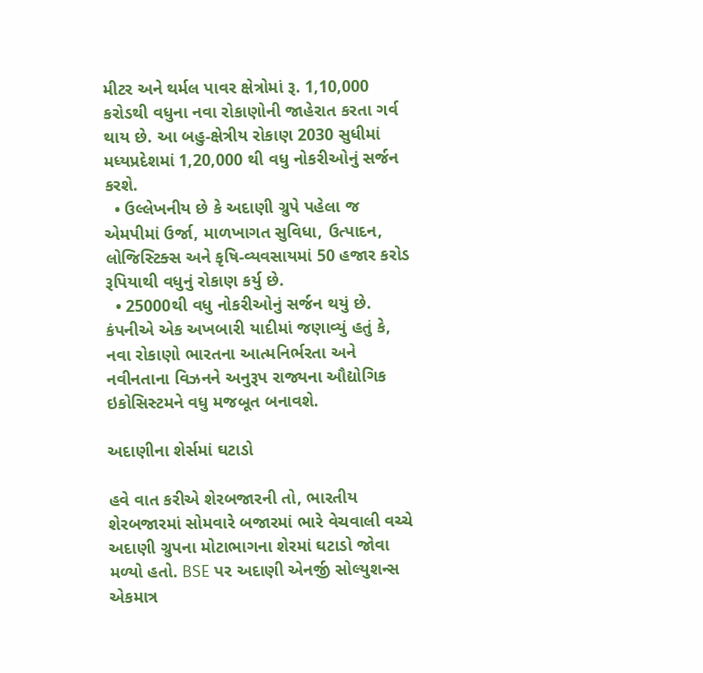મીટર અને થર્મલ પાવર ક્ષેત્રોમાં રૂ. 1,10,000 કરોડથી વધુના નવા રોકાણોની જાહેરાત કરતા ગર્વ થાય છે. આ બહુ-ક્ષેત્રીય રોકાણ 2030 સુધીમાં મધ્યપ્રદેશમાં 1,20,000 થી વધુ નોકરીઓનું સર્જન કરશે.
  • ઉલ્લેખનીય છે કે અદાણી ગ્રુપે પહેલા જ એમપીમાં ઉર્જા, માળખાગત સુવિધા, ઉત્પાદન, લોજિસ્ટિક્સ અને કૃષિ-વ્યવસાયમાં 50 હજાર કરોડ રૂપિયાથી વધુનું રોકાણ કર્યુ છે.
  • 25000થી વધુ નોકરીઓનું સર્જન થયું છે. કંપનીએ એક અખબારી યાદીમાં જણાવ્યું હતું કે, નવા રોકાણો ભારતના આત્મનિર્ભરતા અને નવીનતાના વિઝનને અનુરૂપ રાજ્યના ઔદ્યોગિક ઇકોસિસ્ટમને વધુ મજબૂત બનાવશે.

અદાણીના શેર્સમાં ઘટાડો

હવે વાત કરીએ શેરબજારની તો, ભારતીય શેરબજારમાં સોમવારે બજારમાં ભારે વેચવાલી વચ્ચે અદાણી ગ્રુપના મોટાભાગના શેરમાં ઘટાડો જોવા મળ્યો હતો. BSE પર અદાણી એનર્જી સોલ્યુશન્સ એકમાત્ર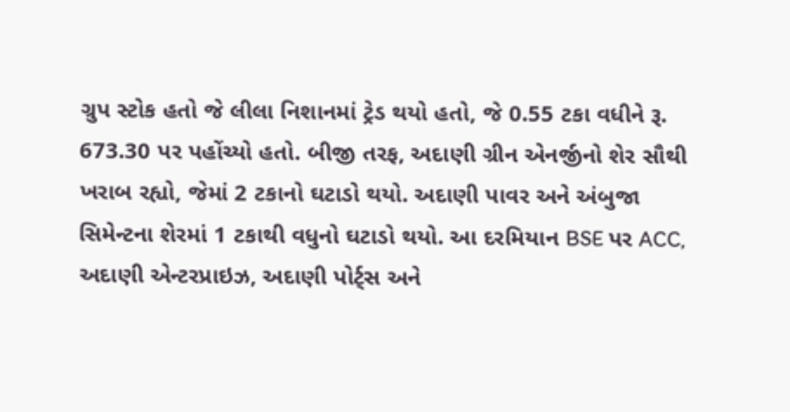ગ્રુપ સ્ટોક હતો જે લીલા નિશાનમાં ટ્રેડ થયો હતો, જે 0.55 ટકા વધીને રૂ. 673.30 પર પહોંચ્યો હતો. બીજી તરફ, અદાણી ગ્રીન એનર્જીનો શેર સૌથી ખરાબ રહ્યો, જેમાં 2 ટકાનો ઘટાડો થયો. અદાણી પાવર અને અંબુજા સિમેન્ટના શેરમાં 1 ટકાથી વધુનો ઘટાડો થયો. આ દરમિયાન BSE પર ACC, અદાણી એન્ટરપ્રાઇઝ, અદાણી પોર્ટ્સ અને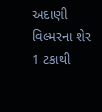અદાણી વિલ્મરના શેર 1 ટકાથી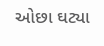ઓછા ઘટ્યા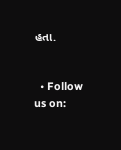હતા.


  • Follow us on: